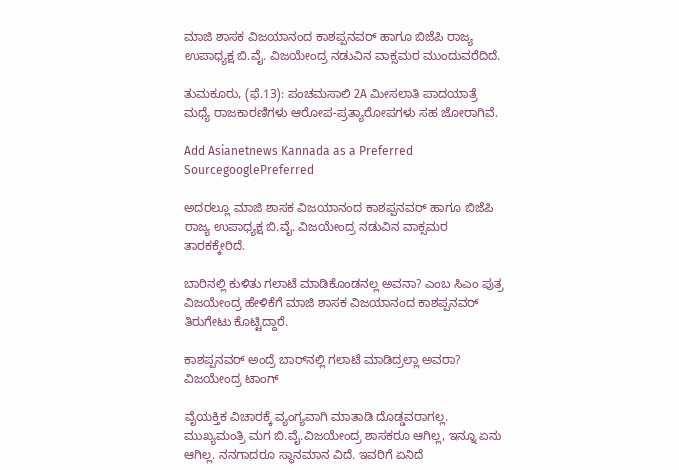ಮಾಜಿ ಶಾಸಕ ವಿಜಯಾನಂದ ಕಾಶಪ್ಪನವರ್ ಹಾಗೂ ಬಿಜೆಪಿ ರಾಜ್ಯ ಉಪಾಧ್ಯಕ್ಷ ಬಿ.ವೈ. ವಿಜಯೇಂದ್ರ ನಡುವಿನ ವಾಕ್ಸಮರ ಮುಂದುವರೆದಿದೆ.

ತುಮಕೂರು, (ಫೆ.13): ಪಂಚಮಸಾಲಿ 2A ಮೀಸಲಾತಿ ಪಾದಯಾತ್ರೆ ಮಧ್ಯೆ ರಾಜಕಾರಣಿಗಳು ಆರೋಪ-ಪ್ರತ್ಯಾರೋಪಗಳು ಸಹ ಜೋರಾಗಿವೆ.

Add Asianetnews Kannada as a Preferred SourcegooglePreferred

ಅದರಲ್ಲೂ ಮಾಜಿ ಶಾಸಕ ವಿಜಯಾನಂದ ಕಾಶಪ್ಪನವರ್ ಹಾಗೂ ಬಿಜೆಪಿ ರಾಜ್ಯ ಉಪಾಧ್ಯಕ್ಷ ಬಿ.ವೈ. ವಿಜಯೇಂದ್ರ ನಡುವಿನ ವಾಕ್ಸಮರ ತಾರಕಕ್ಕೇರಿದೆ.

ಬಾರಿನಲ್ಲಿ ಕುಳಿತು ಗಲಾಟೆ ಮಾಡಿಕೊಂಡನಲ್ಲ ಅವನಾ? ಎಂಬ ಸಿಎಂ ಪುತ್ರ ವಿಜಯೇಂದ್ರ ಹೇಳಿಕೆಗೆ ಮಾಜಿ ಶಾಸಕ ವಿಜಯಾನಂದ ಕಾಶಪ್ಪನವರ್ ತಿರುಗೇಟು ಕೊಟ್ಟಿದ್ದಾರೆ.

ಕಾಶಪ್ಪನವರ್ ಅಂದ್ರೆ ಬಾರ್‌ನಲ್ಲಿ ಗಲಾಟೆ ಮಾಡಿದ್ರಲ್ಲಾ ಅವರಾ? ವಿಜಯೇಂದ್ರ ಟಾಂಗ್

ವೈಯಕ್ತಿಕ ವಿಚಾರಕ್ಕೆ ವ್ಯಂಗ್ಯವಾಗಿ ಮಾತಾಡಿ ದೊಡ್ಡವರಾಗಲ್ಲ. ಮುಖ್ಯಮಂತ್ರಿ ಮಗ ಬಿ.ವೈ.ವಿಜಯೇಂದ್ರ ಶಾಸಕರೂ ಆಗಿಲ್ಲ, ಇನ್ನೂ ಏನು ಆಗಿಲ್ಲ. ನನಗಾದರೂ ಸ್ಥಾನಮಾನ ವಿದೆ. ಇವರಿಗೆ ಏನಿದೆ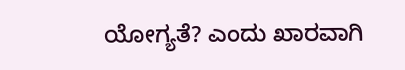ಯೋಗ್ಯತೆ? ಎಂದು ಖಾರವಾಗಿ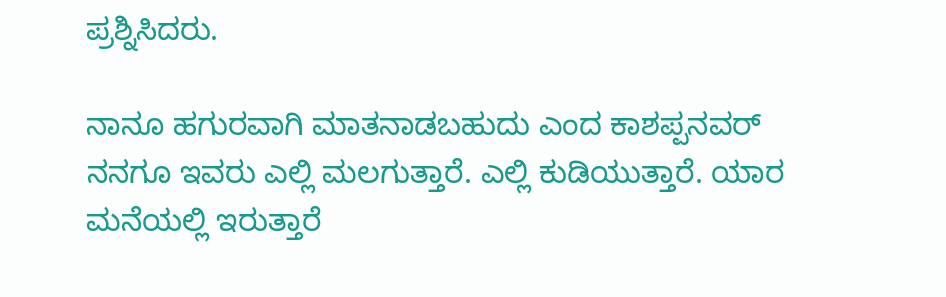ಪ್ರಶ್ನಿಸಿದರು.

ನಾನೂ ಹಗುರವಾಗಿ ಮಾತನಾಡಬಹುದು ಎಂದ ಕಾಶಪ್ಪನವರ್ ನನಗೂ ಇವರು ಎಲ್ಲಿ ಮಲಗುತ್ತಾರೆ. ಎಲ್ಲಿ ಕುಡಿಯುತ್ತಾರೆ. ಯಾರ ಮನೆಯಲ್ಲಿ ಇರುತ್ತಾರೆ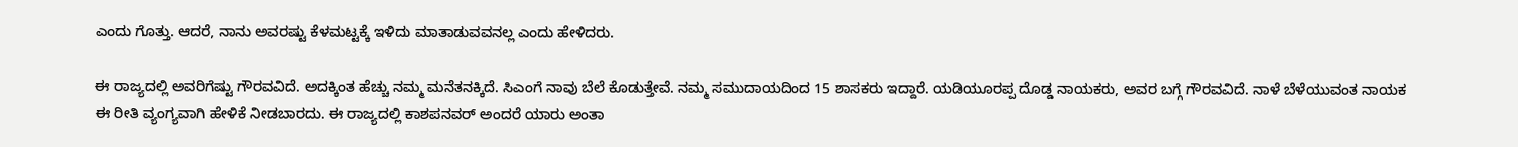ಎಂದು ಗೊತ್ತು. ಆದರೆ, ನಾನು ಅವರಷ್ಟು ಕೆಳಮಟ್ಟಕ್ಕೆ ಇಳಿದು ಮಾತಾಡುವವನಲ್ಲ ಎಂದು ಹೇಳಿದರು.

ಈ ರಾಜ್ಯದಲ್ಲಿ ಅವರಿಗೆಷ್ಟು ಗೌರವವಿದೆ. ಅದಕ್ಕಿಂತ ಹೆಚ್ಚು ನಮ್ಮ ಮನೆತನಕ್ಕಿದೆ. ಸಿಎಂಗೆ ನಾವು ಬೆಲೆ ಕೊಡುತ್ತೇವೆ. ನಮ್ಮ ಸಮುದಾಯದಿಂದ 15 ಶಾಸಕರು ಇದ್ದಾರೆ. ಯಡಿಯೂರಪ್ಪ ದೊಡ್ಡ ನಾಯಕರು, ಅವರ ಬಗ್ಗೆ ಗೌರವವಿದೆ. ನಾಳೆ ಬೆಳೆಯುವಂತ ನಾಯಕ ಈ ರೀತಿ ವ್ಯಂಗ್ಯವಾಗಿ ಹೇಳಿಕೆ ನೀಡಬಾರದು. ಈ ರಾಜ್ಯದಲ್ಲಿ ಕಾಶಪನವರ್ ಅಂದರೆ ಯಾರು ಅಂತಾ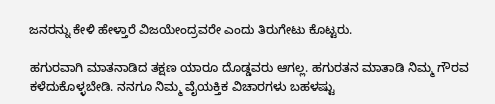ಜನರನ್ನು ಕೇಳಿ ಹೇಳ್ತಾರೆ ವಿಜಯೇಂದ್ರವರೇ ಎಂದು ತಿರುಗೇಟು ಕೊಟ್ಟರು.

ಹಗುರವಾಗಿ ಮಾತನಾಡಿದ ತಕ್ಷಣ ಯಾರೂ ದೊಡ್ಡವರು ಆಗಲ್ಲ. ಹಗುರತನ ಮಾತಾಡಿ ನಿಮ್ಮ ಗೌರವ ಕಳೆದುಕೊಳ್ಳಬೇಡಿ. ನನಗೂ ನಿಮ್ಮ ವೈಯಕ್ತಿಕ ವಿಚಾರಗಳು ಬಹಳಷ್ಟು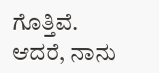ಗೊತ್ತಿವೆ. ಆದರೆ, ನಾನು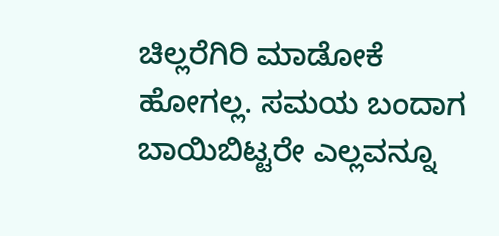ಚಿಲ್ಲರೆಗಿರಿ ಮಾಡೋಕೆ ಹೋಗಲ್ಲ. ಸಮಯ ಬಂದಾಗ ಬಾಯಿಬಿಟ್ಟರೇ ಎಲ್ಲವನ್ನೂ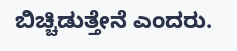ಬಿಚ್ಚಿಡುತ್ತೇನೆ ಎಂದರು.